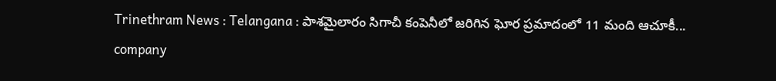Trinethram News : Telangana : పాశమైలారం సిగాచీ కంపెనీలో జరిగిన ఘోర ప్రమాదంలో 11 మంది ఆచూకీ...
company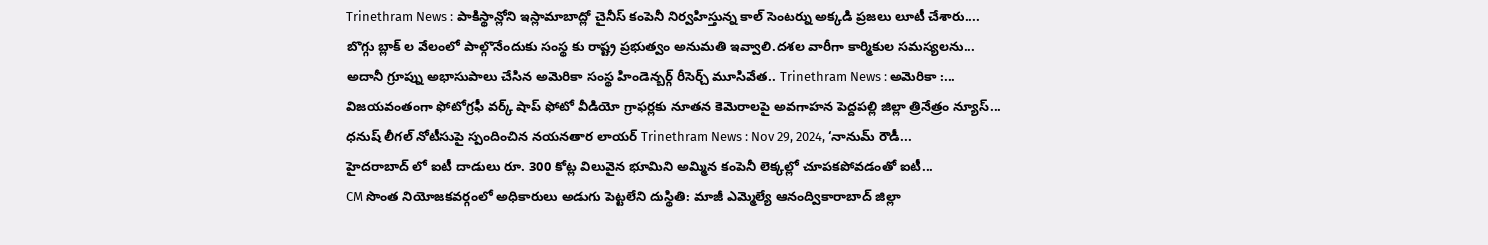Trinethram News : పాకిస్థాన్లోని ఇస్లామాబాద్లో చైనీస్ కంపెనీ నిర్వహిస్తున్న కాల్ సెంటర్ను అక్కడి ప్రజలు లూటీ చేశారు....
బొగ్గు బ్లాక్ ల వేలంలో పాల్గొనేందుకు సంస్థ కు రాష్ట్ర ప్రభుత్వం అనుమతి ఇవ్వాలి.దశల వారీగా కార్మికుల సమస్యలను...
అదానీ గ్రూప్ను అభాసుపాలు చేసిన అమెరికా సంస్థ హిండెన్బర్గ్ రీసెర్చ్ మూసివేత.. Trinethram News : అమెరికా :...
విజయవంతంగా ఫోటోగ్రఫీ వర్క్ షాప్ ఫోటో వీడియో గ్రాఫర్లకు నూతన కెమెరాలపై అవగాహన పెద్దపల్లి జిల్లా త్రినేత్రం న్యూస్...
ధనుష్ లీగల్ నోటీసుపై స్పందించిన నయనతార లాయర్ Trinethram News : Nov 29, 2024, ‘నానుమ్ రౌడీ...
హైదరాబాద్ లో ఐటీ దాడులు రూ. 300 కోట్ల విలువైన భూమిని అమ్మిన కంపెనీ లెక్కల్లో చూపకపోవడంతో ఐటీ...
CM సొంత నియోజకవర్గంలో అధికారులు అడుగు పెట్టలేని దుస్థితి: మాజీ ఎమ్మెల్యే ఆనంద్వికారాబాద్ జిల్లా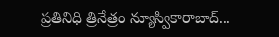ప్రతినిధి త్రినేత్రం న్యూస్వికారాబాద్...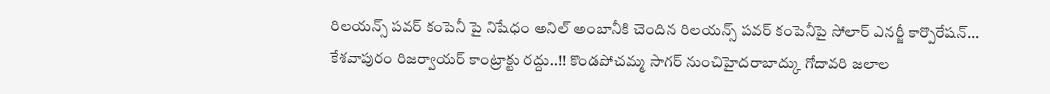రిలయన్స్ పవర్ కంపెనీ పై నిషేధం అనిల్ అంబానీకి చెందిన రిలయన్స్ పవర్ కంపెనీపై సోలార్ ఎనర్జీ కార్పొరేషన్...
కేశవాపురం రిజర్వాయర్ కాంట్రాక్టు రద్దు..!! కొండపోచమ్మ సాగర్ నుంచిహైదరాబాద్కు గోదావరి జలాల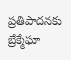ప్రతిపాదనకు బ్రేక్మేఘా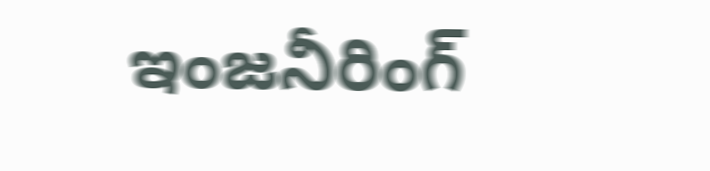ఇంజనీరింగ్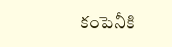కంపెనీకి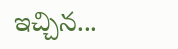ఇచ్చిన...